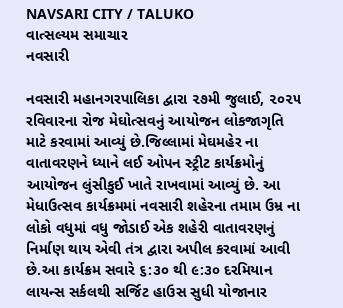NAVSARI CITY / TALUKO
વાત્સલ્યમ સમાચાર
નવસારી

નવસારી મહાનગરપાલિકા દ્વારા ૨૭મી જુલાઈ, ૨૦૨૫ રવિવારના રોજ મેઘોત્સવનું આયોજન લોકજાગૃતિ માટે કરવામાં આવ્યું છે.જિલ્લામાં મેઘમહેર ના વાતાવરણને ધ્યાને લઈ ઓપન સ્ટ્રીટ કાર્યક્રમોનું આયોજન લુંસીકુઈ ખાતે રાખવામાં આવ્યું છે. આ મેધાઉત્સવ કાર્યક્રમમાં નવસારી શહેરના તમામ ઉમ્ર ના લોકો વધુમાં વધુ જોડાઈ એક શહેરી વાતાવરણનું નિર્માણ થાય એવી તંત્ર દ્વારા અપીલ કરવામાં આવી છે.આ કાર્યક્રમ સવારે ૬:૩૦ થી ૯:૩૦ દરમિયાન લાયન્સ સર્કલથી સર્જિટ હાઉસ સુધી યોજાનાર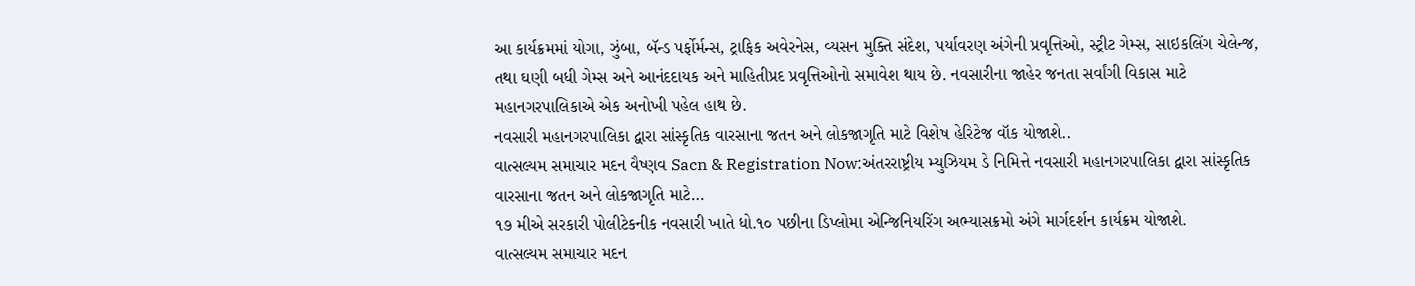આ કાર્યક્રમમાં યોગા, ઝુંબા, બૅન્ડ પર્ફોર્મન્સ, ટ્રાફિક અવેરનેસ, વ્યસન મુક્તિ સંદેશ, પર્યાવરણ અંગેની પ્રવૃત્તિઓ, સ્ટ્રીટ ગેમ્સ, સાઇકલિંગ ચેલેન્જ, તથા ઘણી બધી ગેમ્સ અને આનંદદાયક અને માહિતીપ્રદ પ્રવૃત્તિઓનો સમાવેશ થાય છે. નવસારીના જાહેર જનતા સર્વાંગી વિકાસ માટે મહાનગરપાલિકાએ એક અનોખી પહેલ હાથ છે.
નવસારી મહાનગરપાલિકા દ્વારા સાંસ્કૃતિક વારસાના જતન અને લોકજાગૃતિ માટે વિશેષ હેરિટેજ વૉક યોજાશે..
વાત્સલ્યમ સમાચાર મદન વૈષ્ણવ Sacn & Registration Now:અંતરરાષ્ટ્રીય મ્યુઝિયમ ડે નિમિત્તે નવસારી મહાનગરપાલિકા દ્વારા સાંસ્કૃતિક વારસાના જતન અને લોકજાગૃતિ માટે…
૧૭ મીએ સરકારી પોલીટેકનીક નવસારી ખાતે ધો.૧૦ પછીના ડિપ્લોમા એન્જિનિયરિંગ અભ્યાસક્રમો અંગે માર્ગદર્શન કાર્યક્રમ યોજાશે.
વાત્સલ્યમ સમાચાર મદન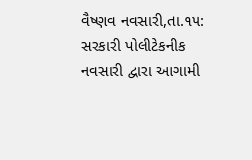વૈષ્ણવ નવસારી,તા.૧૫: સરકારી પોલીટેકનીક નવસારી દ્વારા આગામી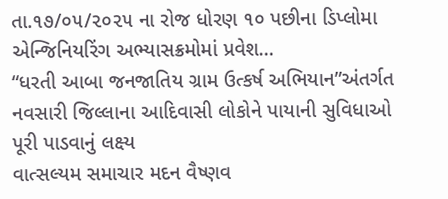તા.૧૭/૦૫/૨૦૨૫ ના રોજ ધોરણ ૧૦ પછીના ડિપ્લોમા એન્જિનિયરિંગ અભ્યાસક્રમોમાં પ્રવેશ…
“ધરતી આબા જનજાતિય ગ્રામ ઉત્કર્ષ અભિયાન”અંતર્ગત નવસારી જિલ્લાના આદિવાસી લોકોને પાયાની સુવિધાઓ પૂરી પાડવાનું લક્ષ્ય
વાત્સલ્યમ સમાચાર મદન વૈષ્ણવ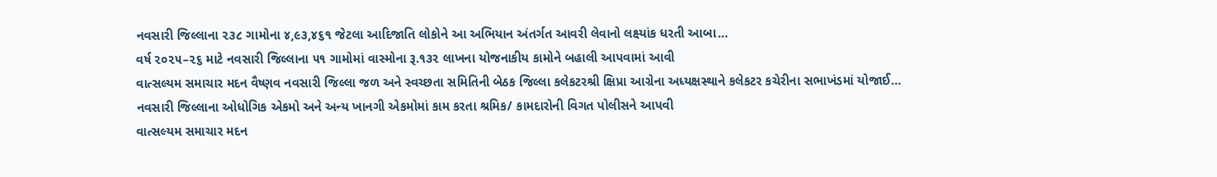નવસારી જિલ્લાના ૨૩૮ ગામોના ૪,૯૩,૪૬૧ જેટલા આદિજાતિ લોકોને આ અભિયાન અંતર્ગત આવરી લેવાનો લક્ષ્યાંક ધરતી આબા…
વર્ષ ૨૦૨૫–૨૬ માટે નવસારી જિલ્લાના ૫૧ ગામોમાં વાસ્મોના રૂ.૧૩૨ લાખના યોજનાકીય કામોને બહાલી આપવામાં આવી
વાત્સલ્યમ સમાચાર મદન વૈષ્ણવ નવસારી જિલ્લા જળ અને સ્વચ્છતા સમિતિની બેઠક જિલ્લા કલેકટરશ્રી ક્ષિપ્રા આગ્રેના અધ્યક્ષસ્થાને કલેકટર કચેરીના સભાખંડમાં યોજાઈ…
નવસારી જિલ્લાના ઓધોગિક એકમો અને અન્ય ખાનગી એકમોમાં કામ કરતા શ્રમિક/ કામદારોની વિગત પોલીસને આપવી
વાત્સલ્યમ સમાચાર મદન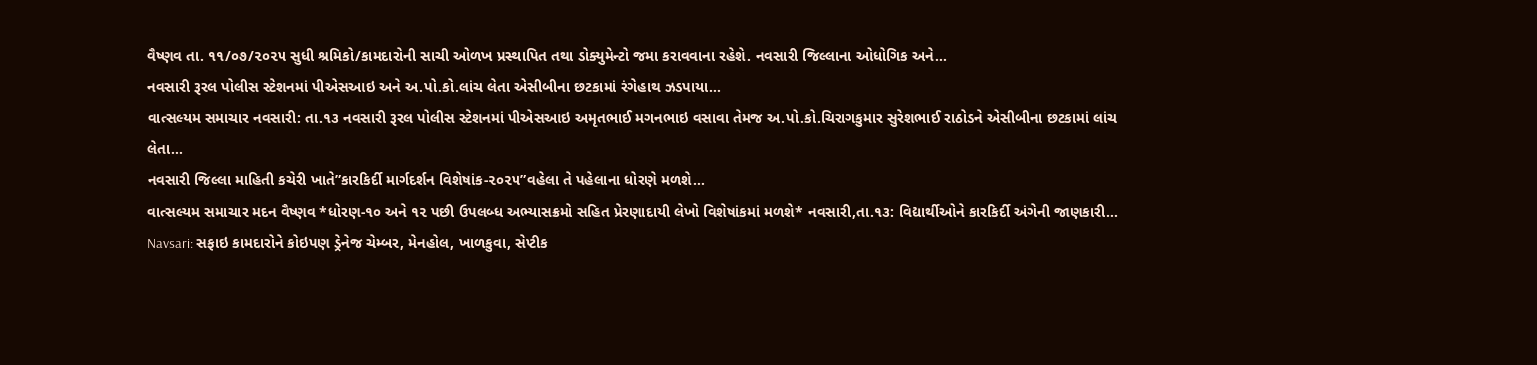વૈષ્ણવ તા. ૧૧/૦૭/૨૦૨૫ સુધી શ્રમિકો/કામદારોની સાચી ઓળખ પ્રસ્થાપિત તથા ડોક્યુમેન્ટો જમા કરાવવાના રહેશે. નવસારી જિલ્લાના ઓધોગિક અને…
નવસારી રૂરલ પોલીસ સ્ટેશનમાં પીએસઆઇ અને અ.પો.કો.લાંચ લેતા એસીબીના છટકામાં રંગેહાથ ઝડપાયા…
વાત્સલ્યમ સમાચાર નવસારી: તા.૧૩ નવસારી રૂરલ પોલીસ સ્ટેશનમાં પીએસઆઇ અમૃતભાઈ મગનભાઇ વસાવા તેમજ અ.પો.કો.ચિરાગકુમાર સુરેશભાઈ રાઠોડને એસીબીના છટકામાં લાંચ લેતા…
નવસારી જિલ્લા માહિતી કચેરી ખાતે”કારકિર્દી માર્ગદર્શન વિશેષાંક-૨૦૨૫”વહેલા તે પહેલાના ધોરણે મળશે…
વાત્સલ્યમ સમાચાર મદન વૈષ્ણવ *ધોરણ-૧૦ અને ૧૨ પછી ઉપલબ્ધ અભ્યાસક્રમો સહિત પ્રેરણાદાયી લેખો વિશેષાંકમાં મળશે* નવસારી,તા.૧૩: વિદ્યાર્થીઓને કારકિર્દી અંગેની જાણકારી…
Navsari: સફાઇ કામદારોને કોઇપણ ડ્રેનેજ ચેમ્બર, મેનહોલ, ખાળકુવા, સેપ્ટીક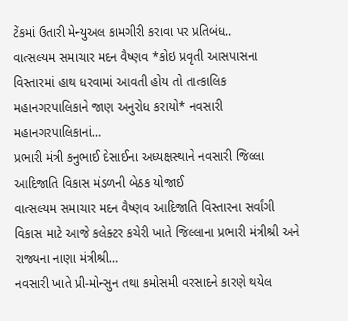ટેંકમાં ઉતારી મેન્યુઅલ કામગીરી કરાવા પર પ્રતિબંધ..
વાત્સલ્યમ સમાચાર મદન વૈષ્ણવ *કોઇ પ્રવૃતી આસપાસના વિસ્તારમાં હાથ ધરવામાં આવતી હોય તો તાત્કાલિક મહાનગરપાલિકાને જાણ અનુરોધ કરાયો* નવસારી મહાનગરપાલિકાનાં…
પ્રભારી મંત્રી કનુભાઈ દેસાઈના અધ્યક્ષસ્થાને નવસારી જિલ્લા આદિજાતિ વિકાસ મંડળની બેઠક યોજાઈ
વાત્સલ્યમ સમાચાર મદન વૈષ્ણવ આદિજાતિ વિસ્તારના સર્વાંગી વિકાસ માટે આજે કલેક્ટર કચેરી ખાતે જિલ્લાના પ્રભારી મંત્રીશ્રી અને રાજ્યના નાણા મંત્રીશ્રી…
નવસારી ખાતે પ્રી-મોન્સુન તથા કમોસમી વરસાદને કારણે થયેલ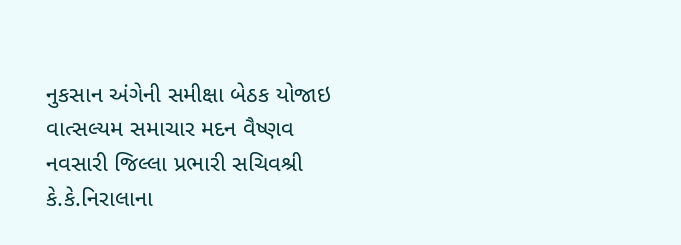નુકસાન અંગેની સમીક્ષા બેઠક યોજાઇ
વાત્સલ્યમ સમાચાર મદન વૈષ્ણવ નવસારી જિલ્લા પ્રભારી સચિવશ્રી કે.કે.નિરાલાના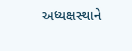અધ્યક્ષસ્થાને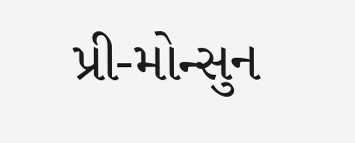પ્રી-મોન્સુન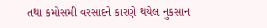તથા કમોસમી વરસાદને કારણે થયેલ નુકસાન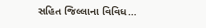સહિત જિલ્લાના વિવિધ…